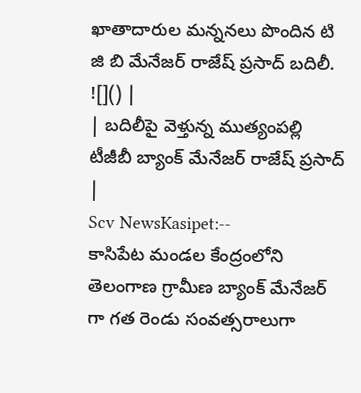ఖాతాదారుల మన్ననలు పొందిన టి జి బి మేనేజర్ రాజేష్ ప్రసాద్ బదిలీ.
![]() |
| బదిలీపై వెళ్తున్న ముత్యంపల్లి టీజీబీ బ్యాంక్ మేనేజర్ రాజేష్ ప్రసాద్ |
Scv NewsKasipet:--
కాసిపేట మండల కేంద్రంలోని తెలంగాణ గ్రామీణ బ్యాంక్ మేనేజర్ గా గత రెండు సంవత్సరాలుగా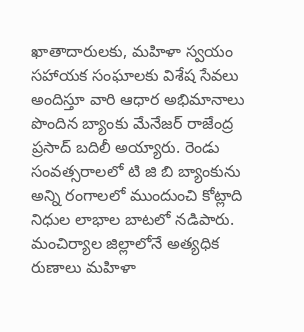ఖాతాదారులకు, మహిళా స్వయం సహాయక సంఘాలకు విశేష సేవలు అందిస్తూ వారి ఆధార అభిమానాలు పొందిన బ్యాంకు మేనేజర్ రాజేంద్ర ప్రసాద్ బదిలీ అయ్యారు. రెండు సంవత్సరాలలో టి జి బి బ్యాంకును అన్ని రంగాలలో ముందుంచి కోట్లాది నిధుల లాభాల బాటలో నడిపారు. మంచిర్యాల జిల్లాలోనే అత్యధిక రుణాలు మహిళా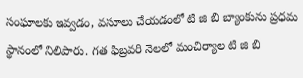సంఘాలకు ఇవ్వడం, వసూలు చేయడంలో టి జి బి బ్యాంకును ప్రధమ స్థానంలో నిలిపారు. గత ఫిబ్రవరి నెలలో మంచిర్యాల టి జి బి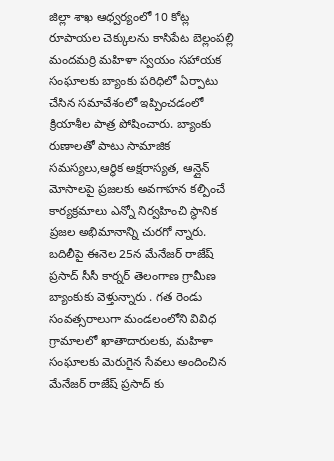జిల్లా శాఖ ఆధ్వర్యంలో 10 కోట్ల రూపాయల చెక్కులను కాసిపేట బెల్లంపల్లి మందమర్రి మహిళా స్వయం సహాయక సంఘాలకు బ్యాంకు పరిధిలో ఏర్పాటు చేసిన సమావేశంలో ఇప్పించడంలో క్రియాశీల పాత్ర పోషించారు. బ్యాంకు రుణాలతో పాటు సామాజిక సమస్యలు,ఆర్థిక అక్షరాస్యత, ఆన్లైన్ మోసాలపై ప్రజలకు అవగాహన కల్పించే కార్యక్రమాలు ఎన్నో నిర్వహించి స్థానిక ప్రజల అభిమానాన్ని చురగో న్నారు. బదిలీపై ఈనెల 25న మేనేజర్ రాజేష్ ప్రసాద్ సీసీ కార్నర్ తెలంగాణ గ్రామీణ బ్యాంకుకు వెళ్తున్నారు . గత రెండు సంవత్సరాలుగా మండలంలోని వివిధ గ్రామాలలో ఖాతాదారులకు, మహిళా సంఘాలకు మెరుగైన సేవలు అందించిన మేనేజర్ రాజేష్ ప్రసాద్ కు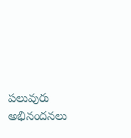పలువురు అభినందనలు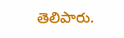తెలిపారు.